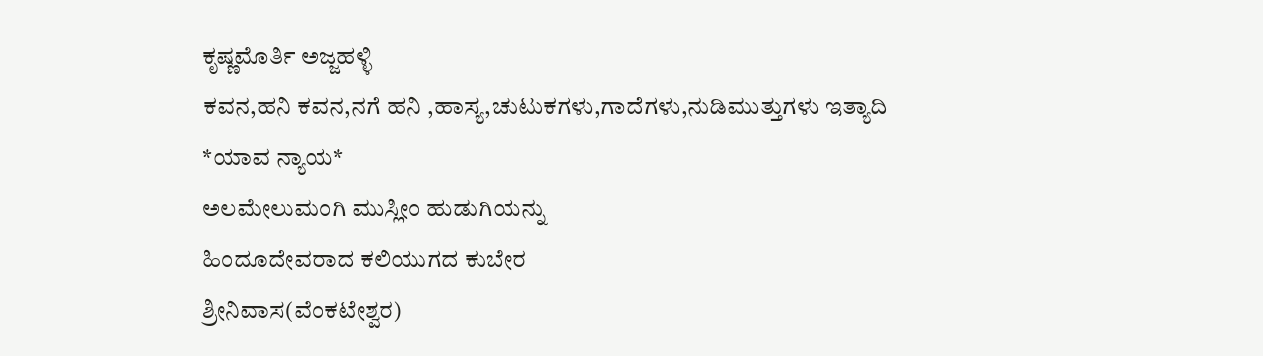ಕೃಷ್ಣಮೊರ್ತಿ ಅಜ್ಜಹಳ್ಳಿ
ಕವನ,ಹನಿ ಕವನ,ನಗೆ ಹನಿ ,ಹಾಸ್ಯ,ಚುಟುಕಗಳು,ಗಾದೆಗಳು,ನುಡಿಮುತ್ತುಗಳು ಇತ್ಯಾದಿ
*ಯಾವ ನ್ಯಾಯ*
ಅಲಮೇಲುಮಂಗಿ ಮುಸ್ಲೀಂ ಹುಡುಗಿಯನ್ನು
ಹಿಂದೂದೇವರಾದ ಕಲಿಯುಗದ ಕುಬೇರ
ಶ್ರೀನಿವಾಸ(ವೆಂಕಟೇಶ್ವರ)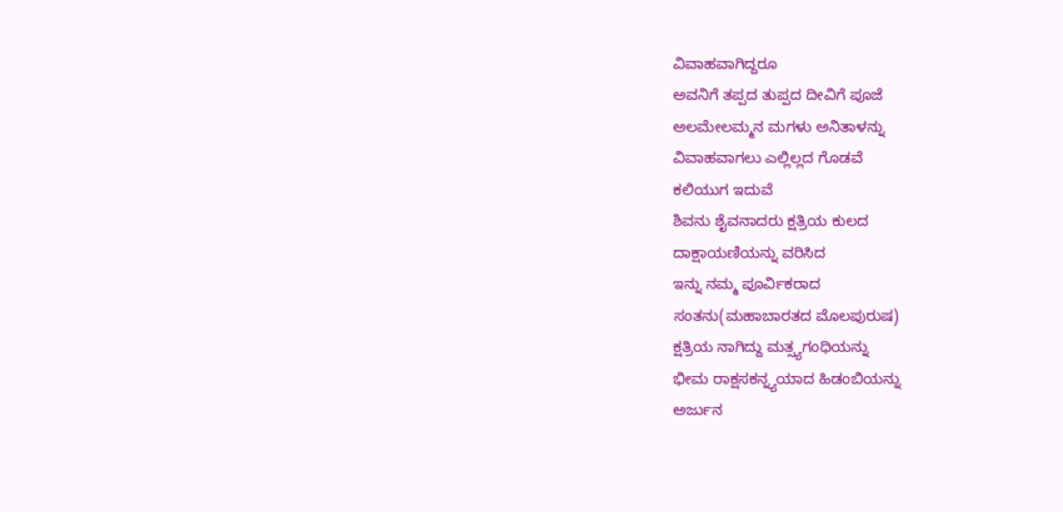ವಿವಾಹವಾಗಿದ್ದರೂ
ಅವನಿಗೆ ತಪ್ಪದ ತುಪ್ಪದ ದೀವಿಗೆ ಪೂಜೆ
ಅಲಮೇಲಮ್ಮನ ಮಗಳು ಅನಿತಾಳನ್ನು
ವಿವಾಹವಾಗಲು ಎಲ್ಲಿಲ್ಲದ ಗೊಡವೆ
ಕಲಿಯುಗ ಇದುವೆ
ಶಿವನು ಶೈವನಾದರು ಕ್ಷತ್ರಿಯ ಕುಲದ
ದಾಕ್ಷಾಯಣಿಯನ್ನು ವರಿಸಿದ
ಇನ್ನು ನಮ್ಮ ಪೂರ್ವಿಕರಾದ
ಸಂತನು(ಮಹಾಬಾರತದ ಮೊಲಪುರುಷ)
ಕ್ಷತ್ರಿಯ ನಾಗಿದ್ದು ಮತ್ಸ್ಯಗಂಧಿಯನ್ನು
ಭೀಮ ರಾಕ್ಷಸಕನ್ನ್ಯಯಾದ ಹಿಡಂಬಿಯನ್ನು
ಅರ್ಜುನ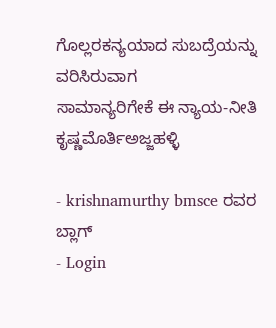ಗೊಲ್ಲರಕನ್ಯಯಾದ ಸುಬದ್ರೆಯನ್ನು ವರಿಸಿರುವಾಗ
ಸಾಮಾನ್ಯರಿಗೇಕೆ ಈ ನ್ಯಾಯ-ನೀತಿ
ಕೃಷ್ಣಮೊರ್ತಿಅಜ್ಜಹಳ್ಳಿ

- krishnamurthy bmsce ರವರ ಬ್ಲಾಗ್
- Login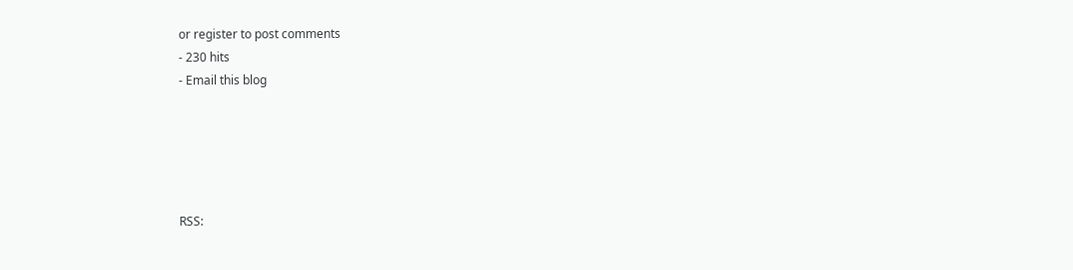or register to post comments
- 230 hits
- Email this blog





RSS: